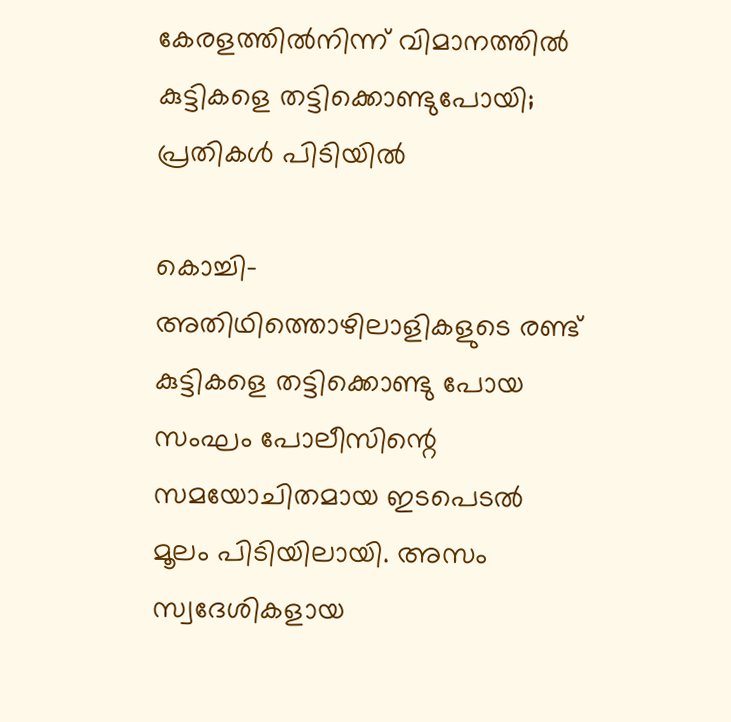കേരളത്തില്‍നിന്ന് വിമാനത്തില്‍ കുട്ടികളെ തട്ടിക്കൊണ്ടുപോയി; പ്രതികള്‍ പിടിയില്‍

കൊച്ചി-  അതിഥിത്തൊഴിലാളികളുടെ രണ്ട് കുട്ടികളെ തട്ടിക്കൊണ്ടു പോയ സംഘം പോലീസിന്റെ സമയോചിതമായ ഇടപെടല്‍ മൂലം പിടിയിലായി. അസം സ്വദേശികളായ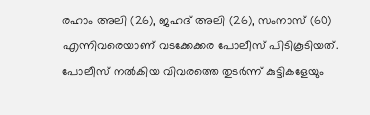രഹാം അലി (26), ജഹദ് അലി (26), സംനാസ് (60) എന്നിവരെയാണ് വടക്കേക്കര പോലീസ് പിടികൂടിയത്. പോലീസ് നല്‍കിയ വിവരത്തെ തുടര്‍ന്ന് കുട്ടികളേയും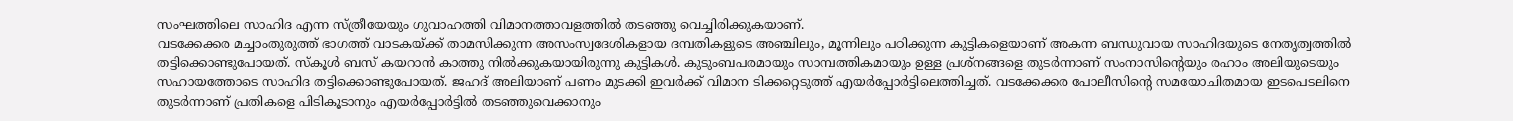സംഘത്തിലെ സാഹിദ എന്ന സ്ത്രീയേയും ഗുവാഹത്തി വിമാനത്താവളത്തില്‍ തടഞ്ഞു വെച്ചിരിക്കുകയാണ്.
വടക്കേക്കര മച്ചാംതുരുത്ത് ഭാഗത്ത് വാടകയ്ക്ക് താമസിക്കുന്ന അസംസ്വദേശികളായ ദമ്പതികളുടെ അഞ്ചിലും, മൂന്നിലും പഠിക്കുന്ന കുട്ടികളെയാണ് അകന്ന ബന്ധുവായ സാഹിദയുടെ നേതൃത്വത്തില്‍ തട്ടിക്കൊണ്ടുപോയത്. സ്‌കൂള്‍ ബസ് കയറാന്‍ കാത്തു നില്‍ക്കുകയായിരുന്നു കുട്ടികള്‍. കുടുംബപരമായും സാമ്പത്തികമായും ഉള്ള പ്രശ്‌നങ്ങളെ തുടര്‍ന്നാണ് സംനാസിന്റെയും രഹാം അലിയുടെയും സഹായത്തോടെ സാഹിദ തട്ടിക്കൊണ്ടുപോയത്. ജഹദ് അലിയാണ് പണം മുടക്കി ഇവര്‍ക്ക് വിമാന ടിക്കറ്റെടുത്ത് എയര്‍പ്പോര്‍ട്ടിലെത്തിച്ചത്. വടക്കേക്കര പോലീസിന്റെ സമയോചിതമായ ഇടപെടലിനെ തുടര്‍ന്നാണ് പ്രതികളെ പിടികൂടാനും എയര്‍പ്പോര്‍ട്ടില്‍ തടഞ്ഞുവെക്കാനും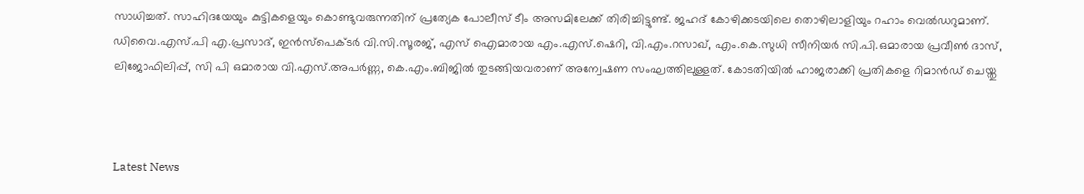സാധിച്ചത്. സാഹിദയേയും കുട്ടികളെയും കൊണ്ടുവരുന്നതിന് പ്രത്യേക പോലീസ് ടീം അസമിലേക്ക് തിരിച്ചിട്ടുണ്ട്. ജഹദ് കോഴിക്കടയിലെ തൊഴിലാളിയും റഹാം വെല്‍ഡറുമാണ്. ഡിവൈ.എസ്.പി എ.പ്രസാദ്, ഇന്‍സ്‌പെക്ടര്‍ വി.സി.സൂരജ്, എസ് ഐമാരായ എം.എസ്.ഷെറി, വി.എം.റസാഖ്, എം.കെ.സുധി സീനിയര്‍ സി.പി.ഒമാരായ പ്രവീണ്‍ ദാസ്, ലിജോഫിലിപ്പ്, സി പി ഒമാരായ വി.എസ്.അപര്‍ണ്ണ, കെ.എം.ബിജില്‍ തുടങ്ങിയവരാണ് അന്വേഷണ സംഘത്തിലുള്ളത്. കോടതിയില്‍ ഹാജരാക്കി പ്രതികളെ റിമാന്‍ഡ് ചെയ്തു



Latest News